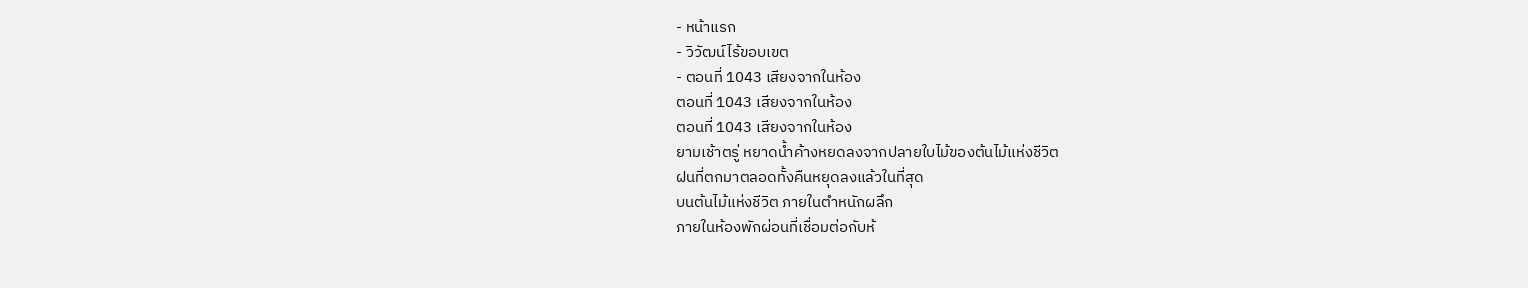- หน้าแรก
- วิวัฒน์ไร้ขอบเขต
- ตอนที่ 1043 เสียงจากในห้อง
ตอนที่ 1043 เสียงจากในห้อง
ตอนที่ 1043 เสียงจากในห้อง
ยามเช้าตรู่ หยาดน้ำค้างหยดลงจากปลายใบไม้ของต้นไม้แห่งชีวิต
ฝนที่ตกมาตลอดทั้งคืนหยุดลงแล้วในที่สุด
บนต้นไม้แห่งชีวิต ภายในตำหนักผลึก
ภายในห้องพักผ่อนที่เชื่อมต่อกับห้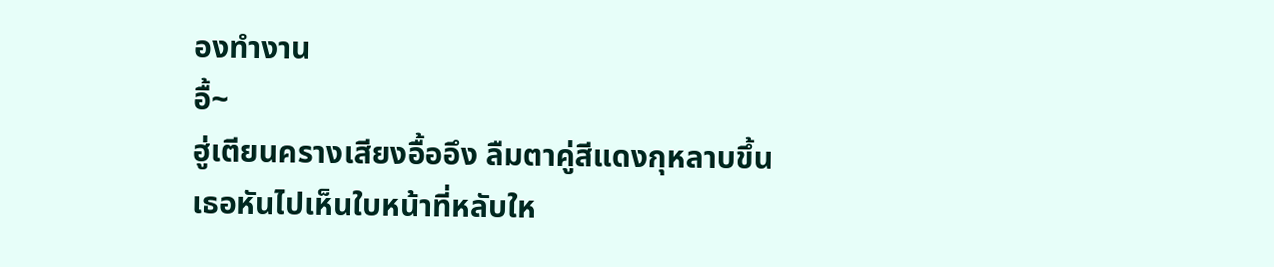องทำงาน
อื้~
ฮู่เตียนครางเสียงอื้ออึง ลืมตาคู่สีแดงกุหลาบขึ้น
เธอหันไปเห็นใบหน้าที่หลับให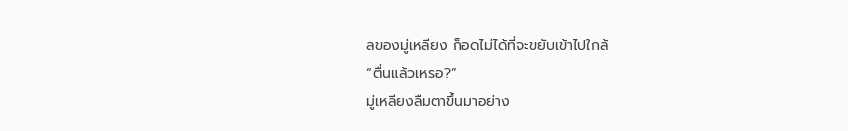ลของมู่เหลียง ก็อดไม่ได้ที่จะขยับเข้าไปใกล้
“ตื่นแล้วเหรอ?”
มู่เหลียงลืมตาขึ้นมาอย่าง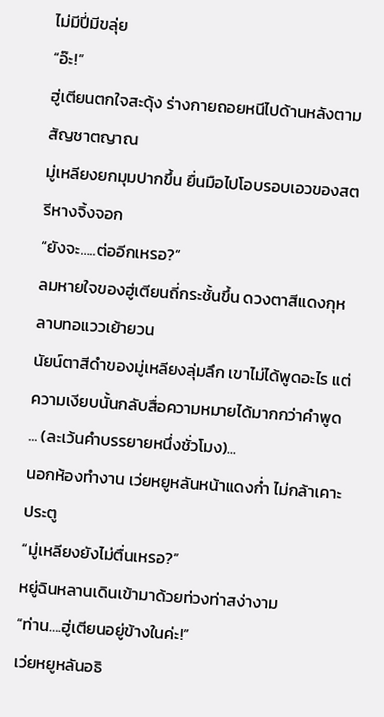ไม่มีปี่มีขลุ่ย
“อ๊ะ!”
ฮู่เตียนตกใจสะดุ้ง ร่างกายถอยหนีไปด้านหลังตามสัญชาตญาณ
มู่เหลียงยกมุมปากขึ้น ยื่นมือไปโอบรอบเอวของสตรีหางจิ้งจอก
“ยังจะ…..ต่ออีกเหรอ?”
ลมหายใจของฮู่เตียนถี่กระชั้นขึ้น ดวงตาสีแดงกุหลาบทอแววเย้ายวน
นัยน์ตาสีดำของมู่เหลียงลุ่มลึก เขาไม่ได้พูดอะไร แต่ความเงียบนั้นกลับสื่อความหมายได้มากกว่าคำพูด
... (ละเว้นคำบรรยายหนึ่งชั่วโมง)...
นอกห้องทำงาน เว่ยหยูหลันหน้าแดงก่ำ ไม่กล้าเคาะประตู
“มู่เหลียงยังไม่ตื่นเหรอ?”
หยู่ฉินหลานเดินเข้ามาด้วยท่วงท่าสง่างาม
“ท่าน….ฮู่เตียนอยู่ข้างในค่ะ!”
เว่ยหยูหลันอธิ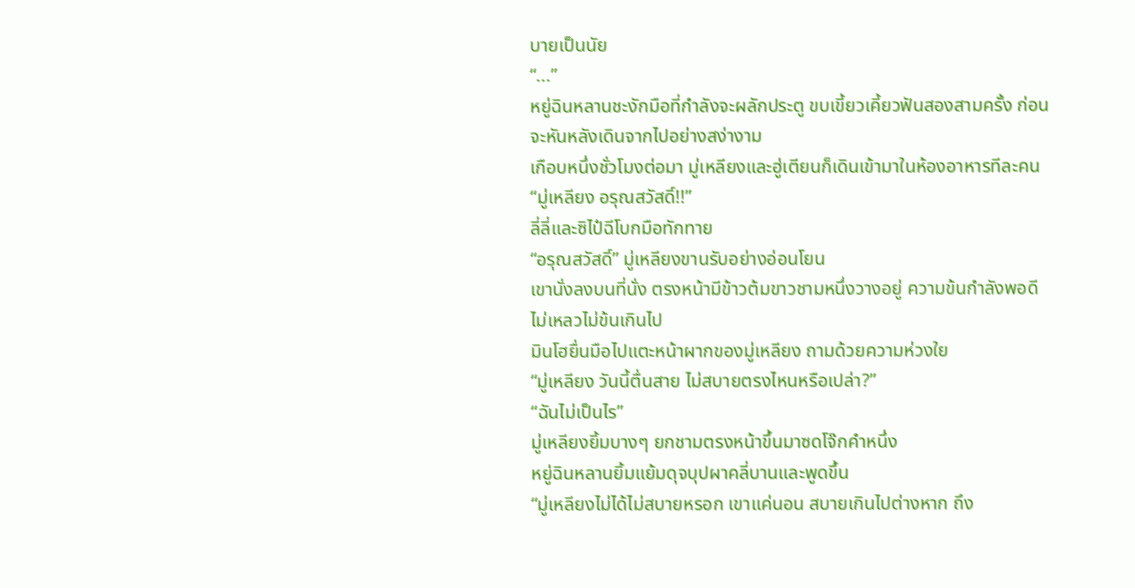บายเป็นนัย
“...”
หยู่ฉินหลานชะงักมือที่กำลังจะผลักประตู ขบเขี้ยวเคี้ยวฟันสองสามครั้ง ก่อนจะหันหลังเดินจากไปอย่างสง่างาม
เกือบหนึ่งชั่วโมงต่อมา มู่เหลียงและฮู่เตียนก็เดินเข้ามาในห้องอาหารทีละคน
“มู่เหลียง อรุณสวัสดิ์!!”
ลี่ลี่และซิไป๋ฉีโบกมือทักทาย
“อรุณสวัสดิ์” มู่เหลียงขานรับอย่างอ่อนโยน
เขานั่งลงบนที่นั่ง ตรงหน้ามีข้าวต้มขาวชามหนึ่งวางอยู่ ความข้นกำลังพอดี ไม่เหลวไม่ข้นเกินไป
มินโฮยื่นมือไปแตะหน้าผากของมู่เหลียง ถามด้วยความห่วงใย
“มู่เหลียง วันนี้ตื่นสาย ไม่สบายตรงไหนหรือเปล่า?”
“ฉันไม่เป็นไร”
มู่เหลียงยิ้มบางๆ ยกชามตรงหน้าขึ้นมาซดโจ๊กคำหนึ่ง
หยู่ฉินหลานยิ้มแย้มดุจบุปผาคลี่บานและพูดขึ้น
“มู่เหลียงไม่ได้ไม่สบายหรอก เขาแค่นอน สบายเกินไปต่างหาก ถึง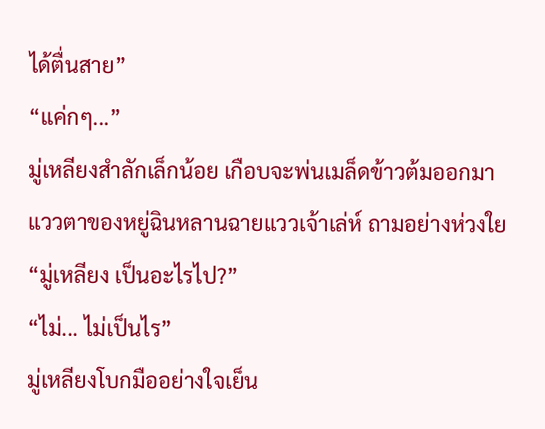ได้ตื่นสาย”
“แค่กๆ...”
มู่เหลียงสำลักเล็กน้อย เกือบจะพ่นเมล็ดข้าวต้มออกมา
แววตาของหยู่ฉินหลานฉายแววเจ้าเล่ห์ ถามอย่างห่วงใย
“มู่เหลียง เป็นอะไรไป?”
“ไม่... ไม่เป็นไร”
มู่เหลียงโบกมืออย่างใจเย็น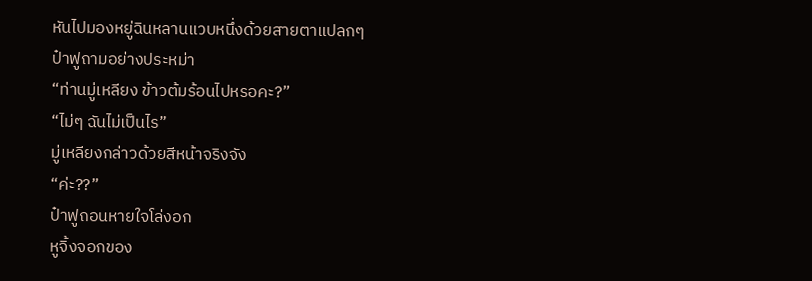หันไปมองหยู่ฉินหลานแวบหนึ่งด้วยสายตาแปลกๆ
ป๋าฟูถามอย่างประหม่า
“ท่านมู่เหลียง ข้าวต้มร้อนไปหรอคะ?”
“ไม่ๆ ฉันไม่เป็นไร”
มู่เหลียงกล่าวด้วยสีหน้าจริงจัง
“ค่ะ??”
ป๋าฟูถอนหายใจโล่งอก
หูจิ้งจอกของ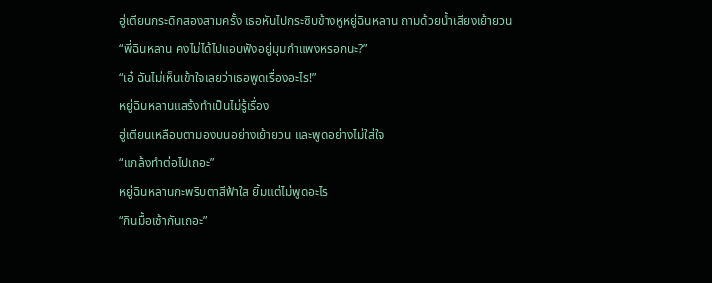ฮู่เตียนกระดิกสองสามครั้ง เธอหันไปกระซิบข้างหูหยู่ฉินหลาน ถามด้วยน้ำเสียงเย้ายวน
“พี่ฉินหลาน คงไม่ได้ไปแอบฟังอยู่มุมกำแพงหรอกนะ?”
“เอ๋ ฉันไม่เห็นเข้าใจเลยว่าเธอพูดเรื่องอะไร!”
หยู่ฉินหลานแสร้งทำเป็นไม่รู้เรื่อง
ฮู่เตียนเหลือบตามองบนอย่างเย้ายวน และพูดอย่างไม่ใส่ใจ
“แกล้งทำต่อไปเถอะ”
หยู่ฉินหลานกะพริบตาสีฟ้าใส ยิ้มแต่ไม่พูดอะไร
“กินมื้อเช้ากันเถอะ”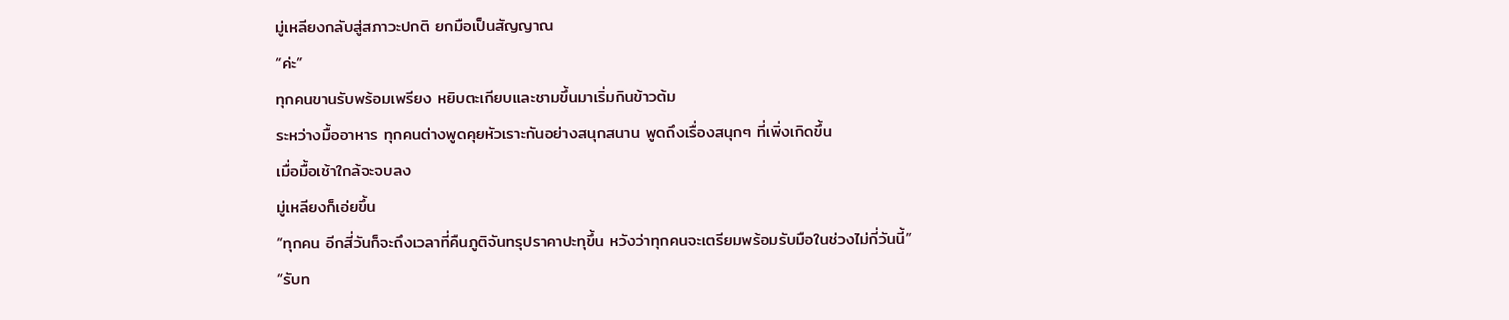มู่เหลียงกลับสู่สภาวะปกติ ยกมือเป็นสัญญาณ
“ค่ะ”
ทุกคนขานรับพร้อมเพรียง หยิบตะเกียบและชามขึ้นมาเริ่มกินข้าวต้ม
ระหว่างมื้ออาหาร ทุกคนต่างพูดคุยหัวเราะกันอย่างสนุกสนาน พูดถึงเรื่องสนุกๆ ที่เพิ่งเกิดขึ้น
เมื่อมื้อเช้าใกล้จะจบลง
มู่เหลียงก็เอ่ยขึ้น
“ทุกคน อีกสี่วันก็จะถึงเวลาที่คืนภูติจันทรุปราคาปะทุขึ้น หวังว่าทุกคนจะเตรียมพร้อมรับมือในช่วงไม่กี่วันนี้”
“รับท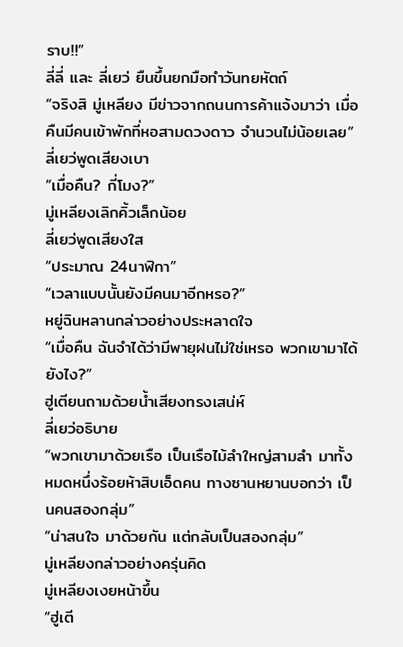ราบ!!”
ลี่ลี่ และ ลี่เยว่ ยืนขึ้นยกมือทำวันทยหัตถ์
“จริงสิ มู่เหลียง มีข่าวจากถนนการค้าแจ้งมาว่า เมื่อคืนมีคนเข้าพักที่หอสามดวงดาว จำนวนไม่น้อยเลย”
ลี่เยว่พูดเสียงเบา
“เมื่อคืน? กี่โมง?”
มู่เหลียงเลิกคิ้วเล็กน้อย
ลี่เยว่พูดเสียงใส
“ประมาณ 24นาฬิกา”
“เวลาแบบนั้นยังมีคนมาอีกหรอ?”
หยู่ฉินหลานกล่าวอย่างประหลาดใจ
“เมื่อคืน ฉันจำได้ว่ามีพายุฝนไม่ใช่เหรอ พวกเขามาได้ยังไง?”
ฮู่เตียนถามด้วยน้ำเสียงทรงเสน่ห์
ลี่เยว่อธิบาย
“พวกเขามาด้วยเรือ เป็นเรือไม้ลำใหญ่สามลำ มาทั้งหมดหนึ่งร้อยห้าสิบเอ็ดคน ทางซานหยานบอกว่า เป็นคนสองกลุ่ม”
“น่าสนใจ มาด้วยกัน แต่กลับเป็นสองกลุ่ม”
มู่เหลียงกล่าวอย่างครุ่นคิด
มู่เหลียงเงยหน้าขึ้น
“ฮู่เตี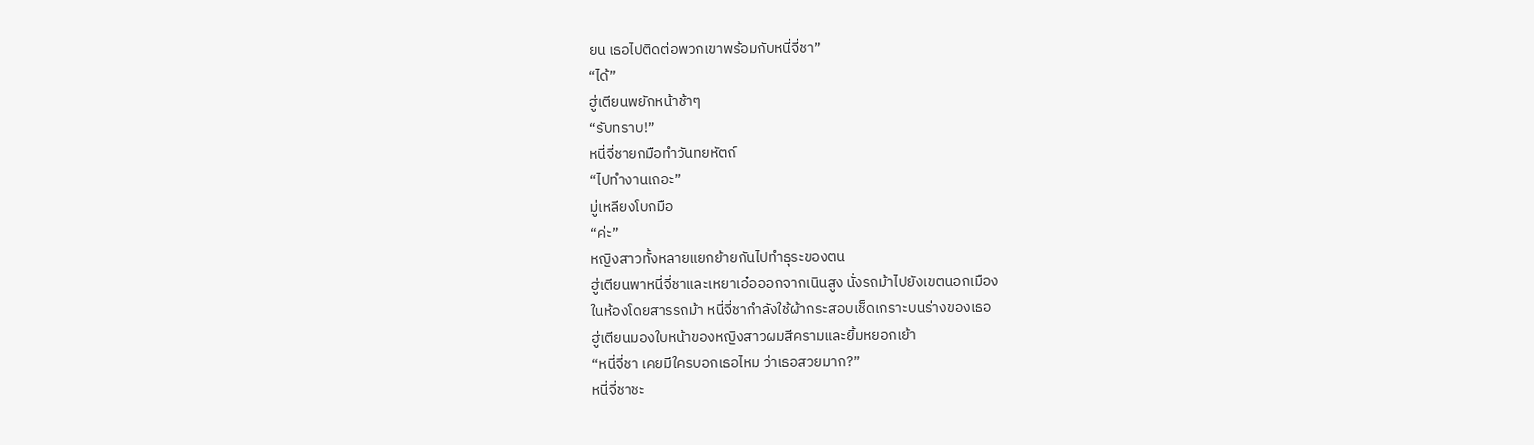ยน เธอไปติดต่อพวกเขาพร้อมกับหนี่จี่ชา”
“ได้”
ฮู่เตียนพยักหน้าช้าๆ
“รับทราบ!”
หนี่จี่ชายกมือทำวันทยหัตถ์
“ไปทำงานเถอะ”
มู่เหลียงโบกมือ
“ค่ะ”
หญิงสาวทั้งหลายแยกย้ายกันไปทำธุระของตน
ฮู่เตียนพาหนี่จี่ชาและเหยาเอ๋อออกจากเนินสูง นั่งรถม้าไปยังเขตนอกเมือง
ในห้องโดยสารรถม้า หนี่จี่ชากำลังใช้ผ้ากระสอบเช็ดเกราะบนร่างของเธอ
ฮู่เตียนมองใบหน้าของหญิงสาวผมสีครามและยิ้มหยอกเย้า
“หนี่จี่ชา เคยมีใครบอกเธอไหม ว่าเธอสวยมาก?”
หนี่จี่ชาชะ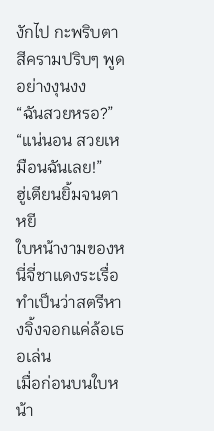งักไป กะพริบตาสีครามปริบๆ พูดอย่างงุนงง
“ฉันสวยหรอ?”
“แน่นอน สวยเหมือนฉันเลย!”
ฮู่เตียนยิ้มจนตาหยี
ใบหน้างามของหนี่จี่ชาแดงระเรื่อ ทำเป็นว่าสตรีหางจิ้งจอกแค่ล้อเธอเล่น
เมื่อก่อนบนใบหน้า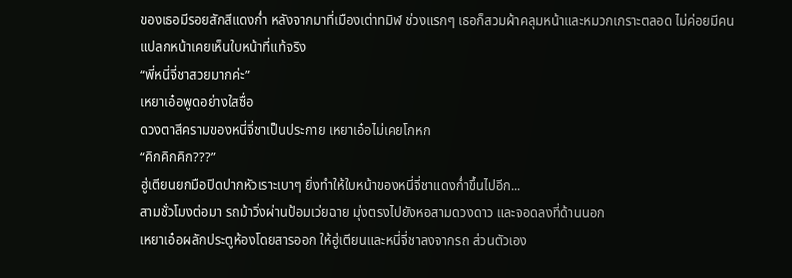ของเธอมีรอยสักสีแดงก่ำ หลังจากมาที่เมืองเต่าทมิฬ ช่วงแรกๆ เธอก็สวมผ้าคลุมหน้าและหมวกเกราะตลอด ไม่ค่อยมีคนแปลกหน้าเคยเห็นใบหน้าที่แท้จริง
“พี่หนี่จี่ชาสวยมากค่ะ”
เหยาเอ๋อพูดอย่างใสซื่อ
ดวงตาสีครามของหนี่จี่ชาเป็นประกาย เหยาเอ๋อไม่เคยโกหก
“คิกคิกคิก???”
ฮู่เตียนยกมือปิดปากหัวเราะเบาๆ ยิ่งทำให้ใบหน้าของหนี่จี่ชาแดงก่ำขึ้นไปอีก...
สามชั่วโมงต่อมา รถม้าวิ่งผ่านป้อมเว่ยฉาย มุ่งตรงไปยังหอสามดวงดาว และจอดลงที่ด้านนอก
เหยาเอ๋อผลักประตูห้องโดยสารออก ให้ฮู่เตียนและหนี่จี่ชาลงจากรถ ส่วนตัวเอง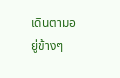เดินตามอยู่ข้างๆ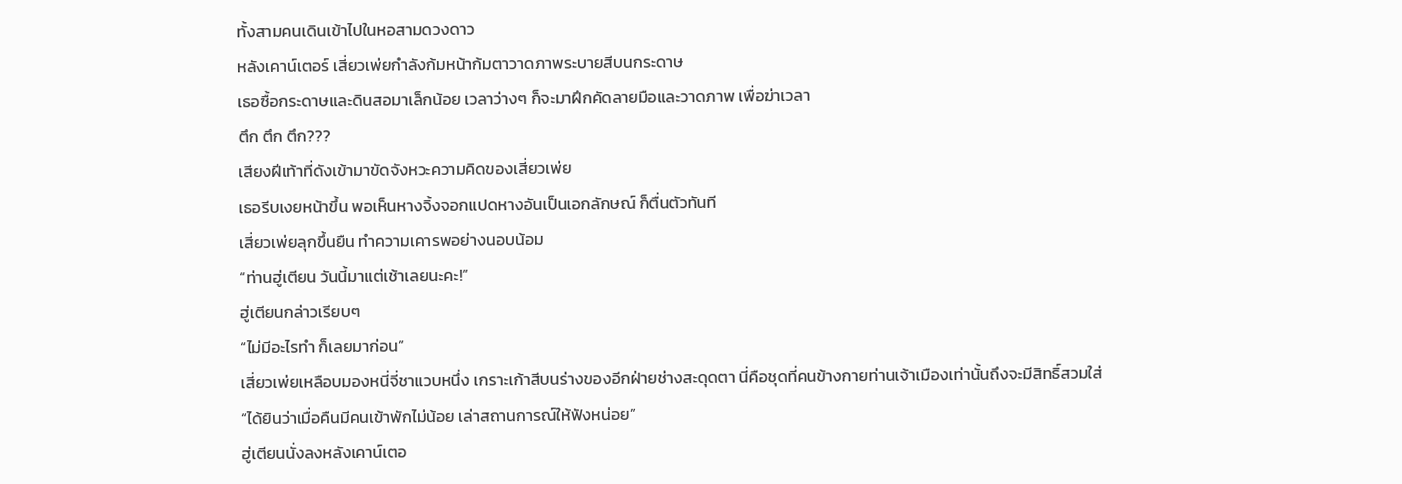ทั้งสามคนเดินเข้าไปในหอสามดวงดาว
หลังเคาน์เตอร์ เสี่ยวเพ่ยกำลังก้มหน้าก้มตาวาดภาพระบายสีบนกระดาษ
เธอซื้อกระดาษและดินสอมาเล็กน้อย เวลาว่างๆ ก็จะมาฝึกคัดลายมือและวาดภาพ เพื่อฆ่าเวลา
ตึก ตึก ตึก???
เสียงฝีเท้าที่ดังเข้ามาขัดจังหวะความคิดของเสี่ยวเพ่ย
เธอรีบเงยหน้าขึ้น พอเห็นหางจิ้งจอกแปดหางอันเป็นเอกลักษณ์ ก็ตื่นตัวทันที
เสี่ยวเพ่ยลุกขึ้นยืน ทำความเคารพอย่างนอบน้อม
“ท่านฮู่เตียน วันนี้มาแต่เช้าเลยนะคะ!”
ฮู่เตียนกล่าวเรียบๆ
“ไม่มีอะไรทำ ก็เลยมาก่อน”
เสี่ยวเพ่ยเหลือบมองหนี่จี่ชาแวบหนึ่ง เกราะเก้าสีบนร่างของอีกฝ่ายช่างสะดุดตา นี่คือชุดที่คนข้างกายท่านเจ้าเมืองเท่านั้นถึงจะมีสิทธิ์สวมใส่
“ได้ยินว่าเมื่อคืนมีคนเข้าพักไม่น้อย เล่าสถานการณ์ให้ฟังหน่อย”
ฮู่เตียนนั่งลงหลังเคาน์เตอ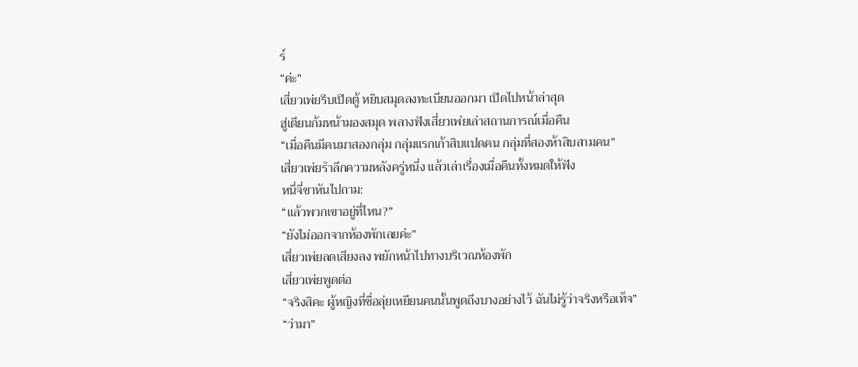ร์
“ค่ะ”
เสี่ยวเพ่ยรีบเปิดตู้ หยิบสมุดลงทะเบียนออกมา เปิดไปหน้าล่าสุด
ฮู่เตียนก้มหน้ามองสมุด พลางฟังเสี่ยวเพ่ยเล่าสถานการณ์เมื่อคืน
“เมื่อคืนมีคนมาสองกลุ่ม กลุ่มแรกเก้าสิบแปดคน กลุ่มที่สองห้าสิบสามคน”
เสี่ยวเพ่ยรำลึกความหลังครู่หนึ่ง แล้วเล่าเรื่องเมื่อคืนทั้งหมดให้ฟัง
หนี่จี่ชาหันไปถาม:
“แล้วพวกเขาอยู่ที่ไหน?”
“ยังไม่ออกจากห้องพักเลยค่ะ”
เสี่ยวเพ่ยลดเสียงลง พยักหน้าไปทางบริเวณห้องพัก
เสี่ยวเพ่ยพูดต่อ
“จริงสิคะ ผู้หญิงที่ชื่อลุ่ยเหยียนคนนั้นพูดถึงบางอย่างไว้ ฉันไม่รู้ว่าจริงหรือเท็จ”
“ว่ามา”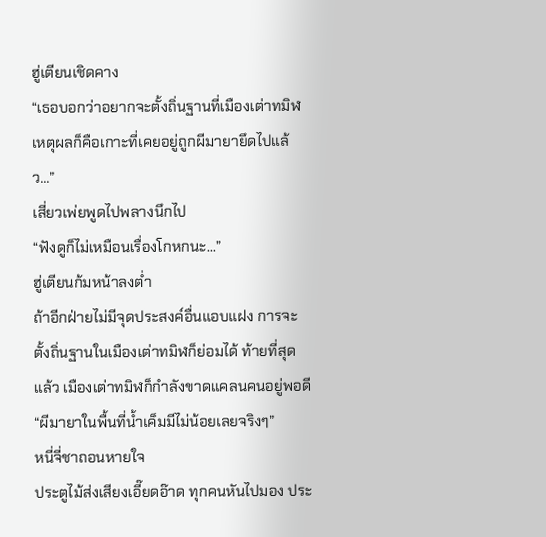ฮู่เตียนเชิดคาง
“เธอบอกว่าอยากจะตั้งถิ่นฐานที่เมืองเต่าทมิฬ เหตุผลก็คือเกาะที่เคยอยู่ถูกผีมายายึดไปแล้ว...”
เสี่ยวเพ่ยพูดไปพลางนึกไป
“ฟังดูก็ไม่เหมือนเรื่องโกหกนะ...”
ฮู่เตียนก้มหน้าลงต่ำ
ถ้าอีกฝ่ายไม่มีจุดประสงค์อื่นแอบแฝง การจะตั้งถิ่นฐานในเมืองเต่าทมิฬก็ย่อมได้ ท้ายที่สุดแล้ว เมืองเต่าทมิฬก็กำลังขาดแคลนคนอยู่พอดี
“ผีมายาในพื้นที่น้ำเค็มมีไม่น้อยเลยจริงๆ”
หนี่จี่ชาถอนหายใจ
ประตูไม้ส่งเสียงเอี๊ยดอ๊าด ทุกคนหันไปมอง ประ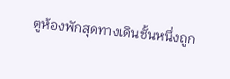ตูห้องพักสุดทางเดินชั้นหนึ่งถูก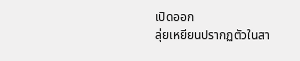เปิดออก
ลุ่ยเหยียนปรากฏตัวในสา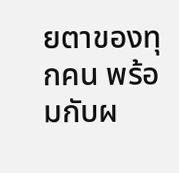ยตาของทุกคน พร้อมกับผ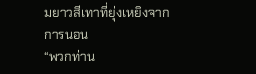มยาวสีเทาที่ยุ่งเหยิงจากการนอน
“พวกท่าน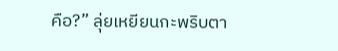คือ?” ลุ่ยเหยียนกะพริบตา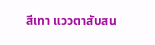สีเทา แววตาสับสน